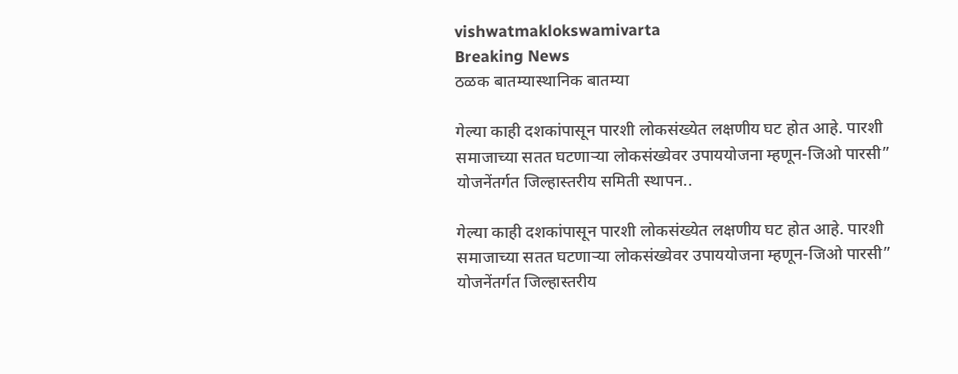vishwatmaklokswamivarta
Breaking News
ठळक बातम्यास्थानिक बातम्या

गेल्या काही दशकांपासून पारशी लोकसंख्येत लक्षणीय घट होत आहे. पारशी समाजाच्या सतत घटणाऱ्या लोकसंख्येवर उपाययोजना म्हणून-जिओ पारसी” योजनेंतर्गत जिल्हास्तरीय समिती स्थापन..

गेल्या काही दशकांपासून पारशी लोकसंख्येत लक्षणीय घट होत आहे. पारशी समाजाच्या सतत घटणाऱ्या लोकसंख्येवर उपाययोजना म्हणून-जिओ पारसी” योजनेंतर्गत जिल्हास्तरीय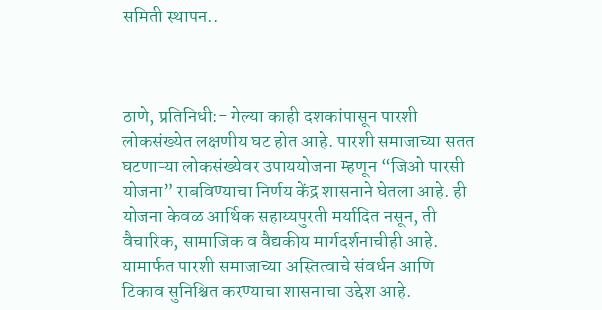समिती स्थापन..



ठाणे, प्रतिनिधी:- गेल्या काही दशकांपासून पारशी लोकसंख्येत लक्षणीय घट होत आहे. पारशी समाजाच्या सतत घटणाऱ्या लोकसंख्येवर उपाययोजना म्हणून “जिओ पारसी योजना” राबविण्याचा निर्णय केंद्र शासनाने घेतला आहे. ही योजना केवळ आर्थिक सहाय्यपुरती मर्यादित नसून, ती वैचारिक, सामाजिक व वैद्यकीय मार्गदर्शनाचीही आहे. यामार्फत पारशी समाजाच्या अस्तित्वाचे संवर्धन आणि टिकाव सुनिश्चित करण्याचा शासनाचा उद्देश आहे.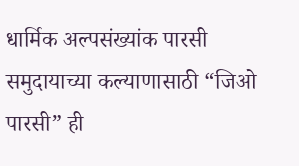धार्मिक अल्पसंख्यांक पारसी समुदायाच्या कल्याणासाठी “जिओ पारसी” ही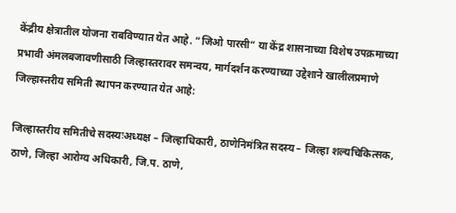केंद्रीय क्षेत्रातील योजना राबविण्यात येत आहे. “जिओ पारसी” या केंद्र शासनाच्या विशेष उपक्रमाच्या प्रभावी अंमलबजावणीसाठी जिल्हास्तरावर समन्वय, मार्गदर्शन करण्याच्या उद्देशाने खालीलप्रमाणे जिल्हास्तरीय समिती स्थापन करण्यात येत आहे:

जिल्हास्तरीय समितीचे सदस्यःअध्यक्ष – जिल्हाधिकारी, ठाणेनिमंत्रित सदस्य – जिल्हा शल्यचिकित्सक, ठाणे, जिल्हा आरोग्य अधिकारी, जि.प. ठाणे,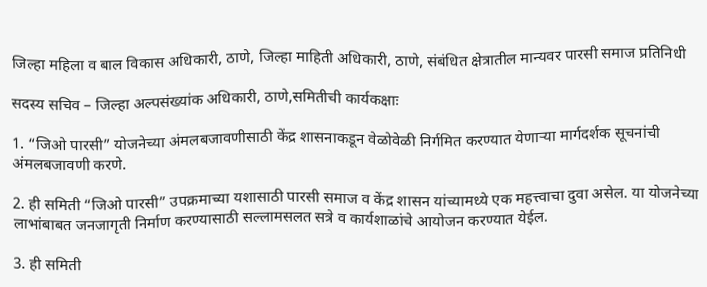जिल्हा महिला व बाल विकास अधिकारी, ठाणे, जिल्हा माहिती अधिकारी, ठाणे, संबंधित क्षेत्रातील मान्यवर पारसी समाज प्रतिनिधी

सदस्य सचिव – जिल्हा अल्पसंख्यांक अधिकारी, ठाणे,समितीची कार्यकक्षाः

1. “जिओ पारसी” योजनेच्या अंमलबजावणीसाठी केंद्र शासनाकडून वेळोवेळी निर्गमित करण्यात येणाऱ्या मार्गदर्शक सूचनांची अंमलबजावणी करणे.

2. ही समिती “जिओ पारसी” उपक्रमाच्या यशासाठी पारसी समाज व केंद्र शासन यांच्यामध्ये एक महत्त्वाचा दुवा असेल. या योजनेच्या लाभांबाबत जनजागृती निर्माण करण्यासाठी सल्लामसलत सत्रे व कार्यशाळांचे आयोजन करण्यात येईल.

3. ही समिती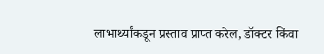लाभार्थ्यांकडून प्रस्ताव प्राप्त करेल, डॉक्टर किंवा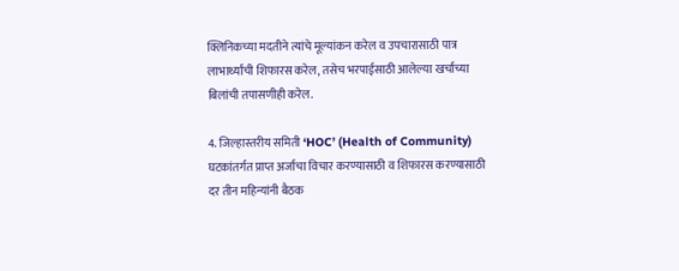क्लिनिकच्या मदतीने त्यांचे मूल्यांकन करेल व उपचारासाठी पात्र लाभार्थ्यांची शिफारस करेल, तसेच भरपाईसाठी आलेल्या खर्चाच्या बिलांची तपासणीही करेल.

4. जिल्हास्तरीय समिती ‘HOC’ (Health of Community) घटकांतर्गत प्राप्त अर्जाचा विचार करण्यासाठी व शिफारस करण्यासाठी दर तीन महिन्यांनी बैठक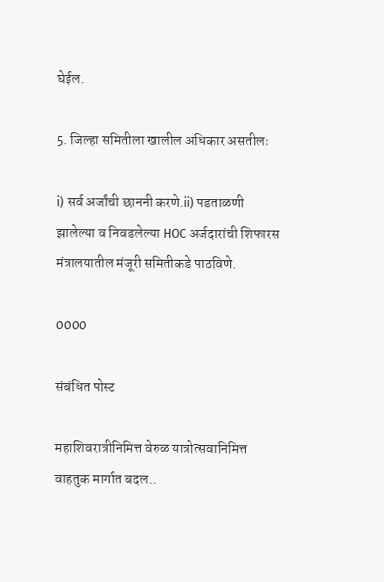घेईल.

5. जिल्हा समितीला खालील अधिकार असतीलः

i) सर्व अर्जांची छाननी करणे.ii) पडताळणी झालेल्या व निवडलेल्या HOC अर्जदारांची शिफारस मंत्रालयातील मंजूरी समितीकडे पाठविणे.

0000

संबंधित पोस्ट

महाशिवरात्रीनिमित्त वेरुळ यात्रोत्सवानिमित्त वाहतुक मार्गात बदल..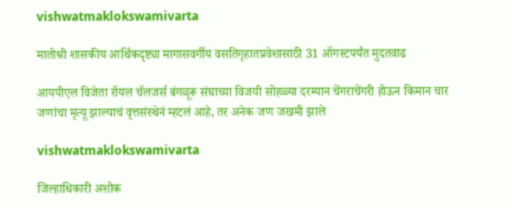vishwatmaklokswamivarta

मातोश्री शासकीय आर्थिकदृष्ट्या मागासवर्गीय वसतिगृहातप्रवेशासाठी 31 ऑगस्टपर्यंत मुदतवाढ

आयपीएल विजेता रॉयल चॅलजर्स बंगळूरू संघाच्या विजयी सोहळ्या दरम्यान चेंगराचेंगरी होऊन किमान चार जणांचा मृत्यू झाल्याचं वृत्तसंस्थेनं म्हटलं आहे, तर अनेक जण जखमी झाले

vishwatmaklokswamivarta

जिल्हाधिकारी अशोक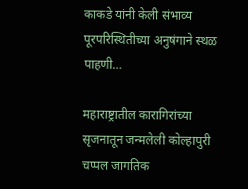काकडे यांनी केली संभाव्य पूरपरिस्थितीच्या अनुषंगाने स्थळ पाहणी…

महाराष्ट्रातील कारागिरांच्या सृजनातून जन्मलेली कोल्हापुरी चप्पल जागतिक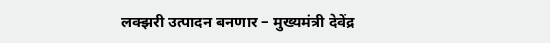लक्झरी उत्पादन बनणार – मुख्यमंत्री देवेंद्र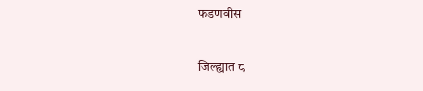फडणवीस

जिल्ह्यात ८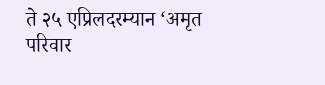ते २५ एप्रिलदरम्यान ‘अमृत परिवार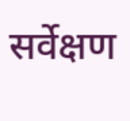सर्वेक्षण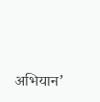अभियान’